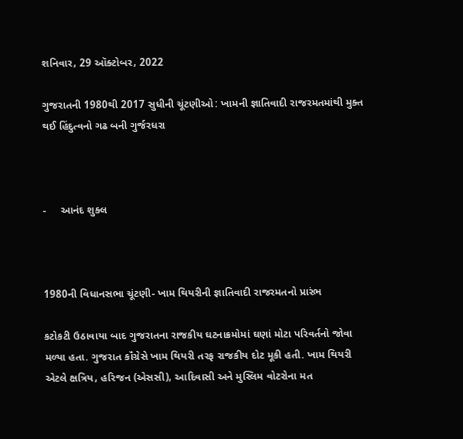શનિવાર, 29 ઑક્ટોબર, 2022

ગુજરાતની 1980થી 2017 સુધીની ચૂંટણીઓ: ખામની જ્ઞાતિવાદી રાજરમતમાંથી મુક્ત થઈ હિંદુત્વનો ગઢ બની ગુર્જરધરા



-     આનંદ શુક્લ



1980ની વિધાનસભા ચૂંટણી- ખામ થિયરીની જ્ઞાતિવાદી રાજરમતનો પ્રારંભ

કટોકટી ઉઠાવાયા બાદ ગુજરાતના રાજકીય ઘટનાક્રમોમાં ઘણાં મોટા પરિવર્તનો જોવા મળ્યા હતા. ગુજરાત કૉંગ્રેસે ખામ થિયરી તરફ રાજકીય દોટ મૂકી હતી. ખામ થિયરી એટલે ક્ષત્રિય, હરિજન (એસસી), આદિવાસી અને મુસ્લિમ વોટરોના મત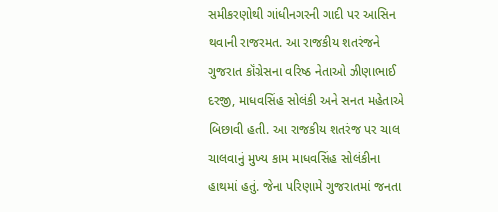સમીકરણોથી ગાંધીનગરની ગાદી પર આસિન થવાની રાજરમત. આ રાજકીય શતરંજને ગુજરાત કૉંગ્રેસના વરિષ્ઠ નેતાઓ ઝીણાભાઈ દરજી, માધવસિંહ સોલંકી અને સનત મહેતાએ બિછાવી હતી. આ રાજકીય શતરંજ પર ચાલ ચાલવાનું મુખ્ય કામ માધવસિંહ સોલંકીના હાથમાં હતું. જેના પરિણામે ગુજરાતમાં જનતા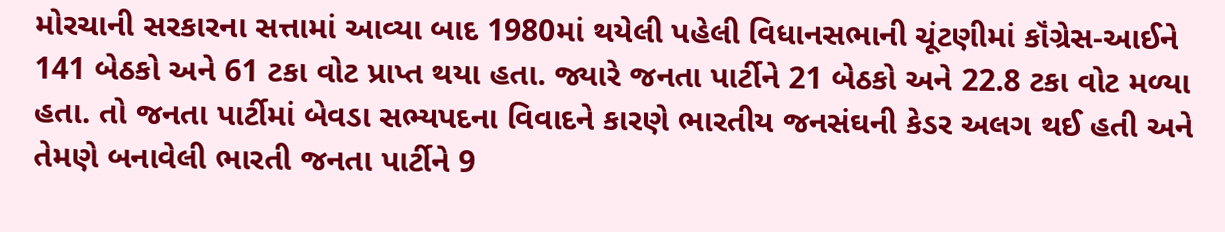મોરચાની સરકારના સત્તામાં આવ્યા બાદ 1980માં થયેલી પહેલી વિધાનસભાની ચૂંટણીમાં કૉંગ્રેસ-આઈને 141 બેઠકો અને 61 ટકા વોટ પ્રાપ્ત થયા હતા. જ્યારે જનતા પાર્ટીને 21 બેઠકો અને 22.8 ટકા વોટ મળ્યા હતા. તો જનતા પાર્ટીમાં બેવડા સભ્યપદના વિવાદને કારણે ભારતીય જનસંઘની કેડર અલગ થઈ હતી અને તેમણે બનાવેલી ભારતી જનતા પાર્ટીને 9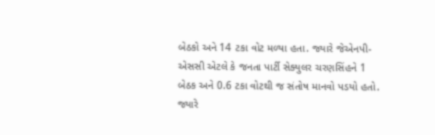બેઠકો અને 14 ટકા વોટ મળ્યા હતા. જ્યારે જેએનપી-એસસી એટલે કે જનતા પાર્ટી સેક્યુલર ચરણસિંહને 1 બેઠક અને 0.6 ટકા વોટથી જ સંતોષ માનવો પડયો હતો. જ્યારે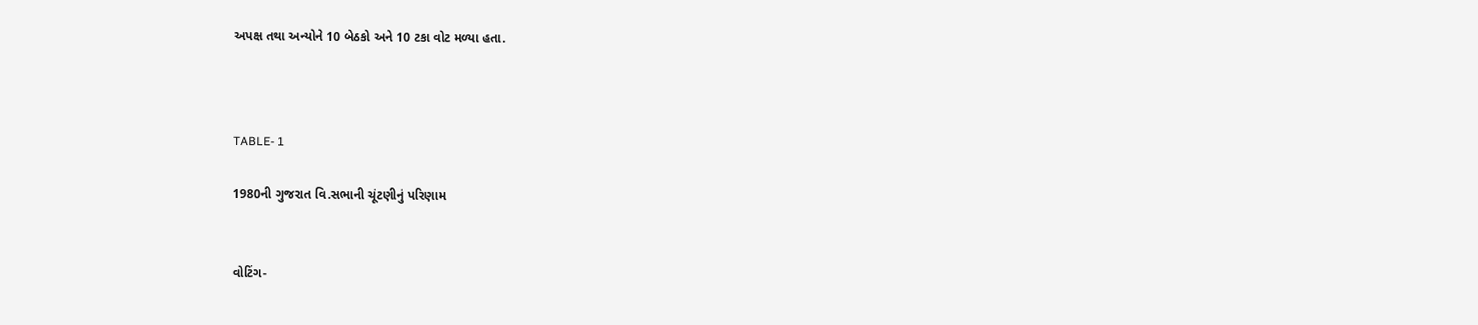અપક્ષ તથા અન્યોને 10 બેઠકો અને 10 ટકા વોટ મળ્યા હતા.



TABLE- 1

1980ની ગુજરાત વિ.સભાની ચૂંટણીનું પરિણામ


વોટિંગ-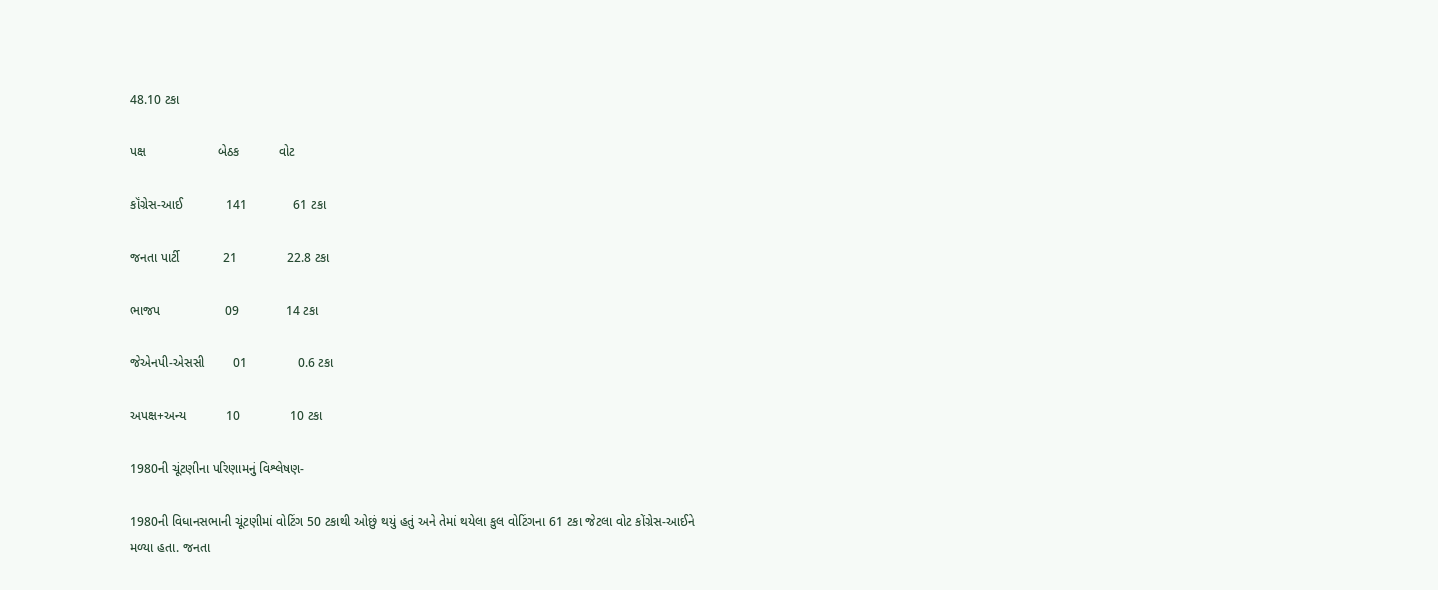48.10 ટકા

પક્ષ                    બેઠક           વોટ

કૉંગ્રેસ-આઈ            141             61 ટકા

જનતા પાર્ટી            21              22.8 ટકા

ભાજપ                  09             14 ટકા

જેએનપી-એસસી        01              0.6 ટકા

અપક્ષ+અન્ય           10              10 ટકા

1980ની ચૂંટણીના પરિણામનું વિશ્લેષણ-

1980ની વિધાનસભાની ચૂંટણીમાં વોટિંગ 50 ટકાથી ઓછું થયું હતું અને તેમાં થયેલા કુલ વોટિંગના 61 ટકા જેટલા વોટ કોંગ્રેસ-આઈને મળ્યા હતા. જનતા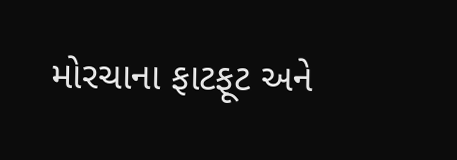મોરચાના ફાટફૂટ અને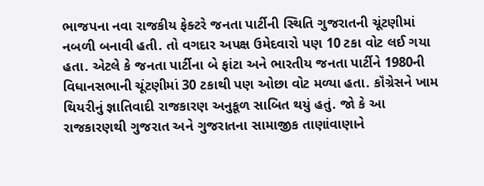ભાજપના નવા રાજકીય ફેક્ટરે જનતા પાર્ટીની સ્થિતિ ગુજરાતની ચૂંટણીમાં નબળી બનાવી હતી. તો વગદાર અપક્ષ ઉમેદવારો પણ 10 ટકા વોટ લઈ ગયા હતા. એટલે કે જનતા પાર્ટીના બે ફાંટા અને ભારતીય જનતા પાર્ટીને 1980ની વિધાનસભાની ચૂંટણીમાં 30 ટકાથી પણ ઓછા વોટ મળ્યા હતા. કૉંગ્રેસને ખામ થિયરીનું જ્ઞાતિવાદી રાજકારણ અનુકૂળ સાબિત થયું હતું. જો કે આ રાજકારણથી ગુજરાત અને ગુજરાતના સામાજીક તાણાંવાણાને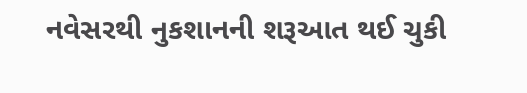નવેસરથી નુકશાનની શરૂઆત થઈ ચુકી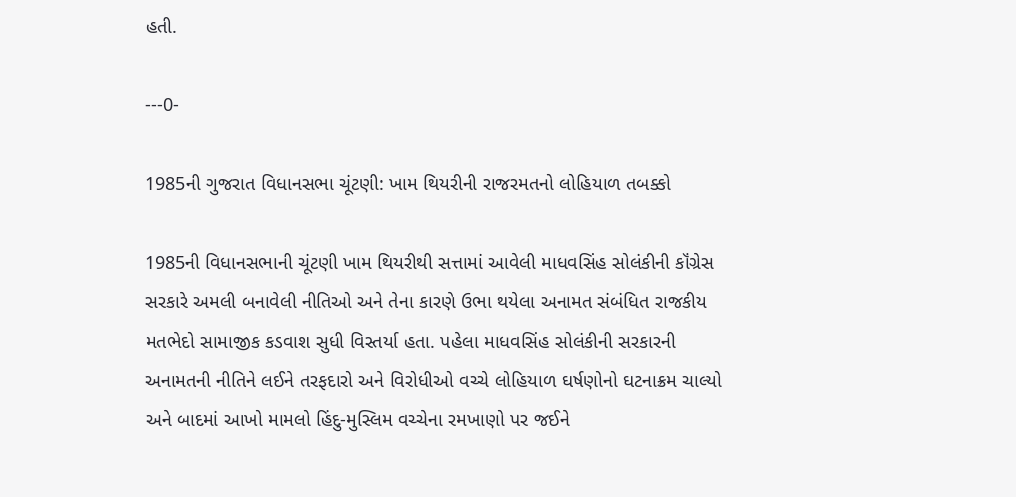હતી.

---0-

1985ની ગુજરાત વિધાનસભા ચૂંટણી: ખામ થિયરીની રાજરમતનો લોહિયાળ તબક્કો

1985ની વિધાનસભાની ચૂંટણી ખામ થિયરીથી સત્તામાં આવેલી માધવસિંહ સોલંકીની કૉંગ્રેસ સરકારે અમલી બનાવેલી નીતિઓ અને તેના કારણે ઉભા થયેલા અનામત સંબંધિત રાજકીય મતભેદો સામાજીક કડવાશ સુધી વિસ્તર્યા હતા. પહેલા માધવસિંહ સોલંકીની સરકારની અનામતની નીતિને લઈને તરફદારો અને વિરોધીઓ વચ્ચે લોહિયાળ ઘર્ષણોનો ઘટનાક્રમ ચાલ્યો અને બાદમાં આખો મામલો હિંદુ-મુસ્લિમ વચ્ચેના રમખાણો પર જઈને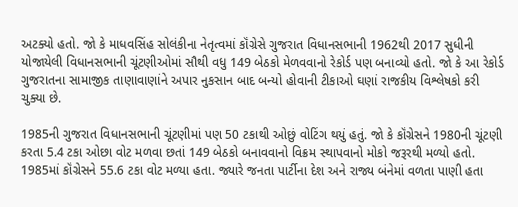અટક્યો હતો. જો કે માધવસિંહ સોલંકીના નેતૃત્વમાં કૉંગ્રેસે ગુજરાત વિધાનસભાની 1962થી 2017 સુધીની યોજાયેલી વિધાનસભાની ચૂંટણીઓમાં સૌથી વધુ 149 બેઠકો મેળવવાનો રેકોર્ડ પણ બનાવ્યો હતો. જો કે આ રેકોર્ડ ગુજરાતના સામાજીક તાણાવાણાંને અપાર નુકસાન બાદ બન્યો હોવાની ટીકાઓ ઘણાં રાજકીય વિશ્લેષકો કરી ચુક્યા છે.

1985ની ગુજરાત વિધાનસભાની ચૂંટણીમાં પણ 50 ટકાથી ઓછું વોટિંગ થયું હતું. જો કે કૉંગ્રેસને 1980ની ચૂંટણી કરતા 5.4 ટકા ઓછા વોટ મળવા છતાં 149 બેઠકો બનાવવાનો વિક્રમ સ્થાપવાનો મોકો જરૂરથી મળ્યો હતો. 1985માં કૉંગ્રેસને 55.6 ટકા વોટ મળ્યા હતા. જ્યારે જનતા પાર્ટીના દેશ અને રાજ્ય બંનેમાં વળતા પાણી હતા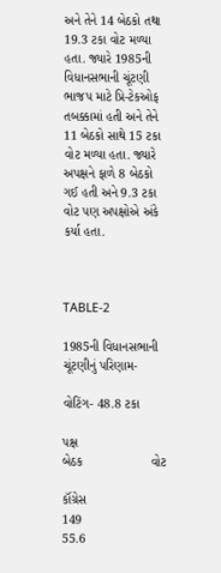અને તેને 14 બેઠકો તથા 19.3 ટકા વોટ મળ્યા હતા. જ્યારે 1985ની વિધાનસભાની ચૂંટણી ભાજપ માટે પ્રિ-ટેકઓફ તબક્કામાં હતી અને તેને 11 બેઠકો સાથે 15 ટકા વોટ મળ્યા હતા. જ્યારે અપક્ષને ફાળે 8 બેઠકો ગઈ હતી અને 9.3 ટકા વોટ પણ અપક્ષોએ અંકે કર્યા હતા.



TABLE-2

1985ની વિધાનસભાની ચૂંટણીનું પરિણામ-

વોટિંગ- 48.8 ટકા

પક્ષ                    બેઠક                   વોટ

કૉંગ્રેસ                  149                    55.6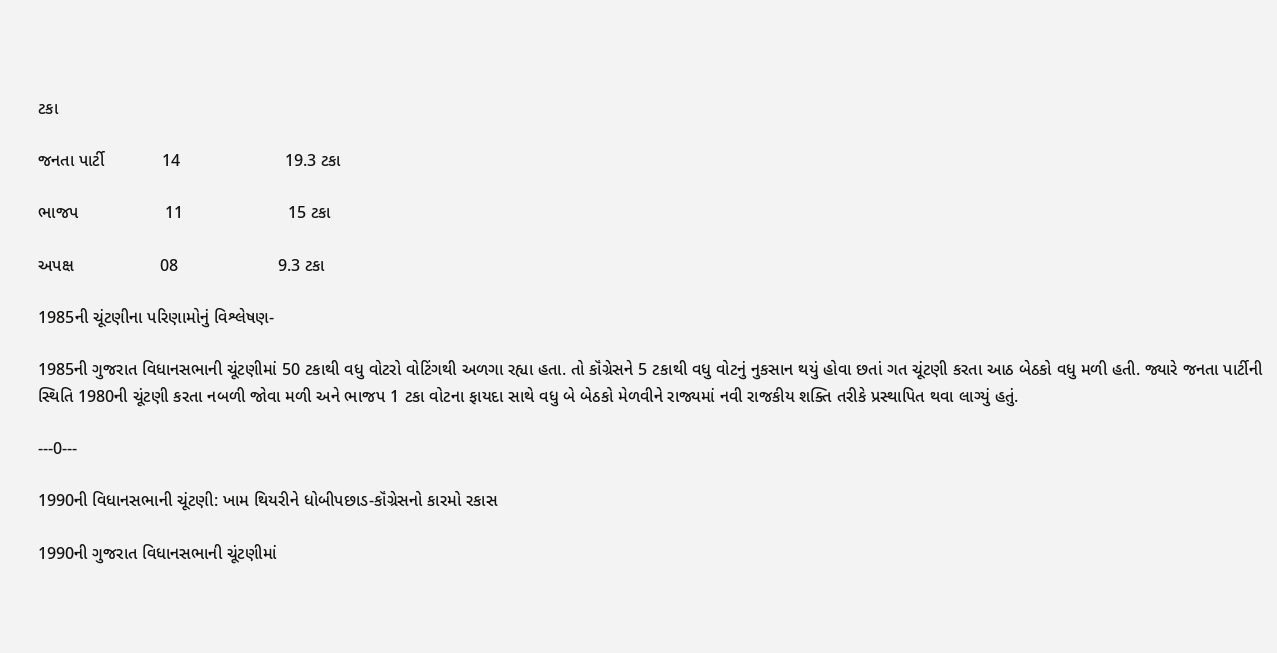ટકા

જનતા પાર્ટી            14                      19.3 ટકા

ભાજપ                  11                      15 ટકા

અપક્ષ                  08                     9.3 ટકા

1985ની ચૂંટણીના પરિણામોનું વિશ્લેષણ-

1985ની ગુજરાત વિધાનસભાની ચૂંટણીમાં 50 ટકાથી વધુ વોટરો વોટિંગથી અળગા રહ્યા હતા. તો કૉંગ્રેસને 5 ટકાથી વધુ વોટનું નુકસાન થયું હોવા છતાં ગત ચૂંટણી કરતા આઠ બેઠકો વધુ મળી હતી. જ્યારે જનતા પાર્ટીની સ્થિતિ 1980ની ચૂંટણી કરતા નબળી જોવા મળી અને ભાજપ 1 ટકા વોટના ફાયદા સાથે વધુ બે બેઠકો મેળવીને રાજ્યમાં નવી રાજકીય શક્તિ તરીકે પ્રસ્થાપિત થવા લાગ્યું હતું.

---0---

1990ની વિધાનસભાની ચૂંટણી: ખામ થિયરીને ધોબીપછાડ-કૉંગ્રેસનો કારમો રકાસ

1990ની ગુજરાત વિધાનસભાની ચૂંટણીમાં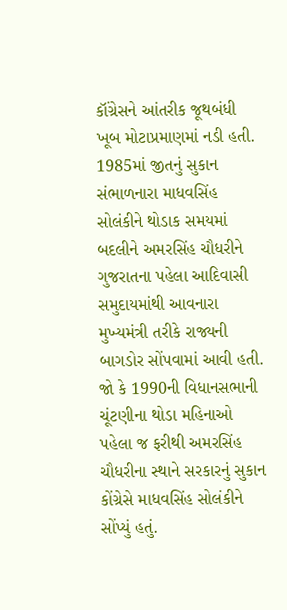કૉંગ્રેસને આંતરીક જૂથબંધી ખૂબ મોટાપ્રમાણમાં નડી હતી. 1985માં જીતનું સુકાન સંભાળનારા માધવસિંહ સોલંકીને થોડાક સમયમાં બદલીને અમરસિંહ ચૌધરીને ગુજરાતના પહેલા આદિવાસી સમુદાયમાંથી આવનારા મુખ્યમંત્રી તરીકે રાજ્યની બાગડોર સોંપવામાં આવી હતી. જો કે 1990ની વિધાનસભાની ચૂંટણીના થોડા મહિનાઓ પહેલા જ ફરીથી અમરસિંહ ચૌધરીના સ્થાને સરકારનું સુકાન કોંગ્રેસે માધવસિંહ સોલંકીને સોંપ્યું હતું.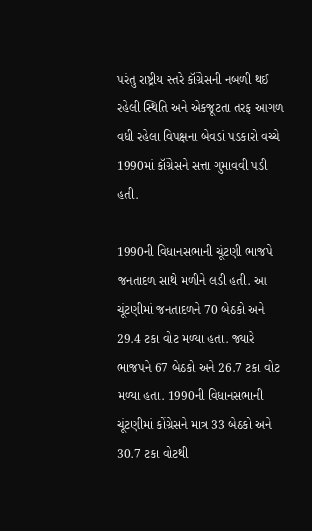પરંતુ રાષ્ટ્રીય સ્તરે કૉંગ્રેસની નબળી થઈ રહેલી સ્થિતિ અને એકજૂટતા તરફ આગળ વધી રહેલા વિપક્ષના બેવડાં પડકારો વચ્ચે 1990માં કૉંગ્રેસને સત્તા ગુમાવવી પડી હતી.

1990ની વિધાનસભાની ચૂંટણી ભાજપે જનતાદળ સાથે મળીને લડી હતી. આ ચૂંટણીમાં જનતાદળને 70 બેઠકો અને 29.4 ટકા વોટ મળ્યા હતા. જ્યારે ભાજપને 67 બેઠકો અને 26.7 ટકા વોટ મળ્યા હતા. 1990ની વિધાનસભાની ચૂંટણીમાં કોંગ્રેસને માત્ર 33 બેઠકો અને 30.7 ટકા વોટથી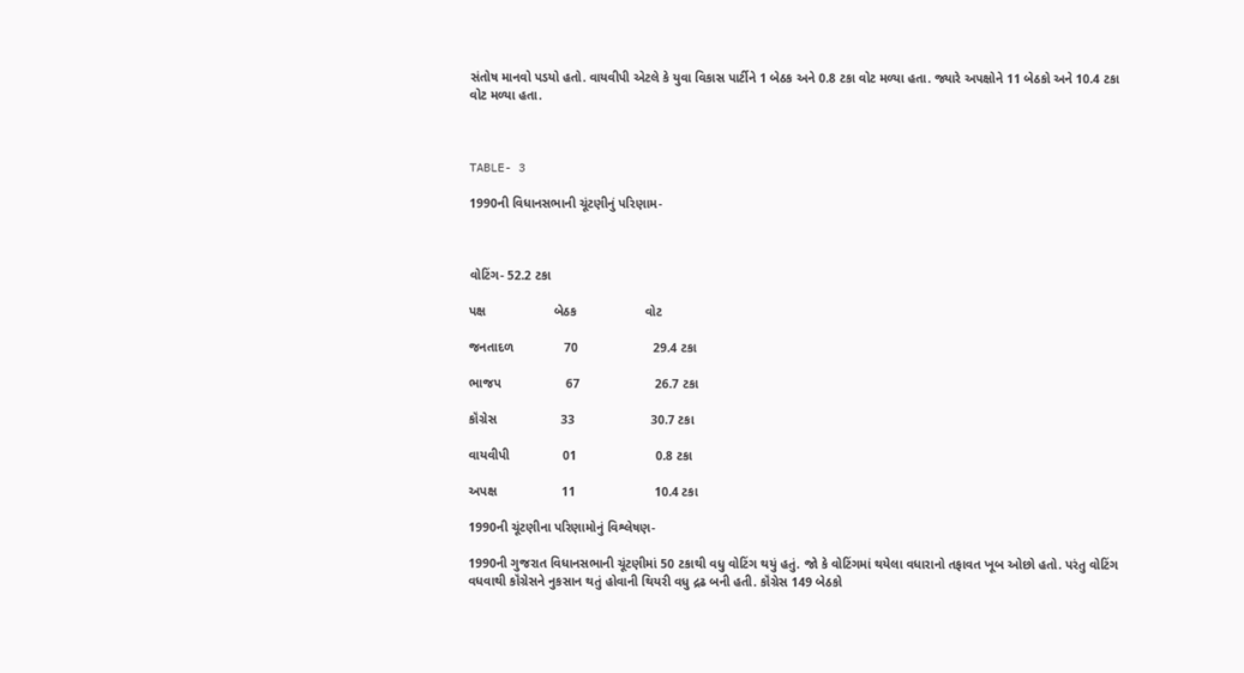સંતોષ માનવો પડયો હતો. વાયવીપી એટલે કે યુવા વિકાસ પાર્ટીને 1 બેઠક અને 0.8 ટકા વોટ મળ્યા હતા. જ્યારે અપક્ષોને 11 બેઠકો અને 10.4 ટકા વોટ મળ્યા હતા.



TABLE- 3

1990ની વિધાનસભાની ચૂંટણીનું પરિણામ-



વોટિંગ- 52.2 ટકા

પક્ષ                   બેઠક                   વોટ

જનતાદળ              70                     29.4 ટકા

ભાજપ                  67                     26.7 ટકા

કૉંગ્રેસ                  33                     30.7 ટકા

વાયવીપી               01                      0.8 ટકા

અપક્ષ                  11                      10.4 ટકા

1990ની ચૂંટણીના પરિણામોનું વિશ્લેષણ-

1990ની ગુજરાત વિધાનસભાની ચૂંટણીમાં 50 ટકાથી વધુ વોટિંગ થયું હતું. જો કે વોટિંગમાં થયેલા વધારાનો તફાવત ખૂબ ઓછો હતો. પરંતુ વોટિંગ વધવાથી કૉંગ્રેસને નુકસાન થતું હોવાની થિયરી વધુ દ્રઢ બની હતી. કૉંગ્રેસ 149 બેઠકો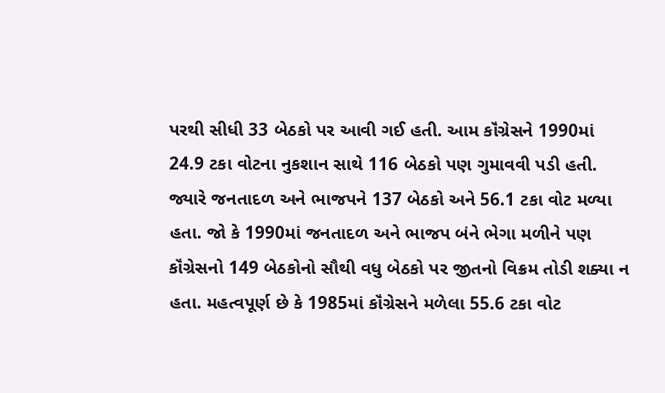પરથી સીધી 33 બેઠકો પર આવી ગઈ હતી. આમ કૉંગ્રેસને 1990માં 24.9 ટકા વોટના નુકશાન સાથે 116 બેઠકો પણ ગુમાવવી પડી હતી. જ્યારે જનતાદળ અને ભાજપને 137 બેઠકો અને 56.1 ટકા વોટ મળ્યા હતા. જો કે 1990માં જનતાદળ અને ભાજપ બંને ભેગા મળીને પણ કૉંગ્રેસનો 149 બેઠકોનો સૌથી વધુ બેઠકો પર જીતનો વિક્રમ તોડી શક્યા ન હતા. મહત્વપૂર્ણ છે કે 1985માં કૉંગ્રેસને મળેલા 55.6 ટકા વોટ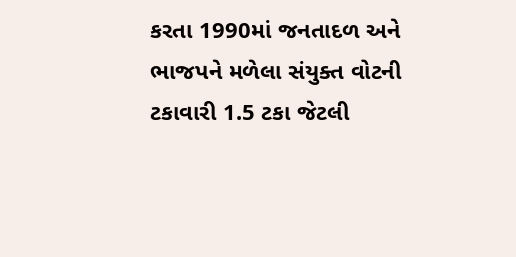કરતા 1990માં જનતાદળ અને ભાજપને મળેલા સંયુક્ત વોટની ટકાવારી 1.5 ટકા જેટલી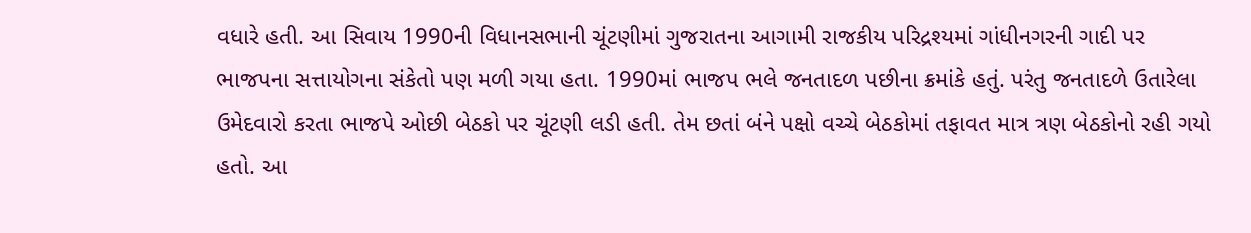વધારે હતી. આ સિવાય 1990ની વિધાનસભાની ચૂંટણીમાં ગુજરાતના આગામી રાજકીય પરિદ્રશ્યમાં ગાંધીનગરની ગાદી પર ભાજપના સત્તાયોગના સંકેતો પણ મળી ગયા હતા. 1990માં ભાજપ ભલે જનતાદળ પછીના ક્રમાંકે હતું. પરંતુ જનતાદળે ઉતારેલા ઉમેદવારો કરતા ભાજપે ઓછી બેઠકો પર ચૂંટણી લડી હતી. તેમ છતાં બંને પક્ષો વચ્ચે બેઠકોમાં તફાવત માત્ર ત્રણ બેઠકોનો રહી ગયો હતો. આ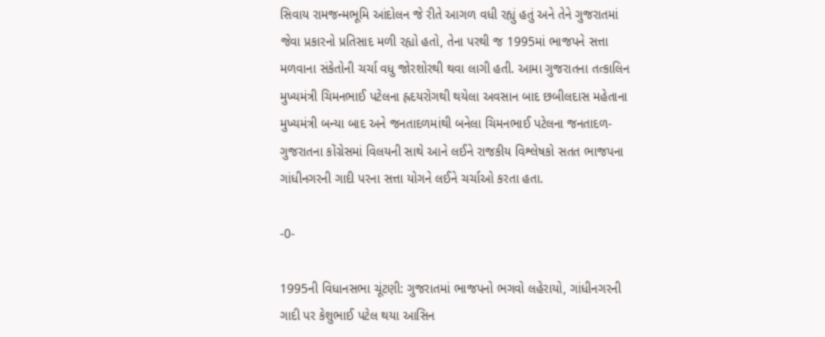સિવાય રામજન્મભૂમિ આંદોલન જે રીતે આગળ વધી રહ્યું હતું અને તેને ગુજરાતમાં જેવા પ્રકારનો પ્રતિસાદ મળી રહ્યો હતો, તેના પરથી જ 1995માં ભાજપને સત્તા મળવાના સંકેતોની ચર્ચા વધુ જોરશોરથી થવા લાગી હતી. આમા ગુજરાતના તત્કાલિન મુખ્યમંત્રી ચિમનભાઈ પટેલના હ્રદયરોગથી થયેલા અવસાન બાદ છબીલદાસ મહેતાના મુખ્યમંત્રી બન્યા બાદ અને જનતાદળમાંથી બનેલા ચિમનભાઈ પટેલના જનતાદળ-ગુજરાતના કોંગ્રેસમાં વિલયની સાથે આને લઈને રાજકીય વિશ્લેષકો સતત ભાજપના ગાંધીનગરની ગાદી પરના સત્તા યોગને લઈને ચર્ચાઓ કરતા હતા.

-0-

1995ની વિધાનસભા ચૂંટણી: ગુજરાતમાં ભાજપનો ભગવો લહેરાયો, ગાંધીનગરની ગાદી પર કેશુભાઈ પટેલ થયા આસિન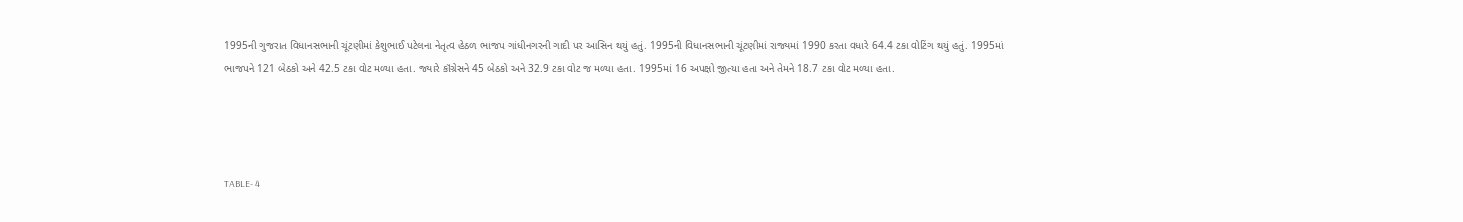1995ની ગુજરાત વિધાનસભાની ચૂંટણીમાં કેશુભાઈ પટેલના નેતૃત્વ હેઠળ ભાજપ ગાંધીનગરની ગાદી પર આસિન થયું હતું. 1995ની વિધાનસભાની ચૂંટણીમાં રાજ્યમાં 1990 કરતા વધારે 64.4 ટકા વોટિંગ થયું હતું. 1995માં ભાજપને 121 બેઠકો અને 42.5 ટકા વોટ મળ્યા હતા. જ્યારે કૉંગ્રેસને 45 બેઠકો અને 32.9 ટકા વોટ જ મળ્યા હતા. 1995માં 16 અપક્ષો જીત્યા હતા અને તેમને 18.7 ટકા વોટ મળ્યા હતા.




TABLE- 4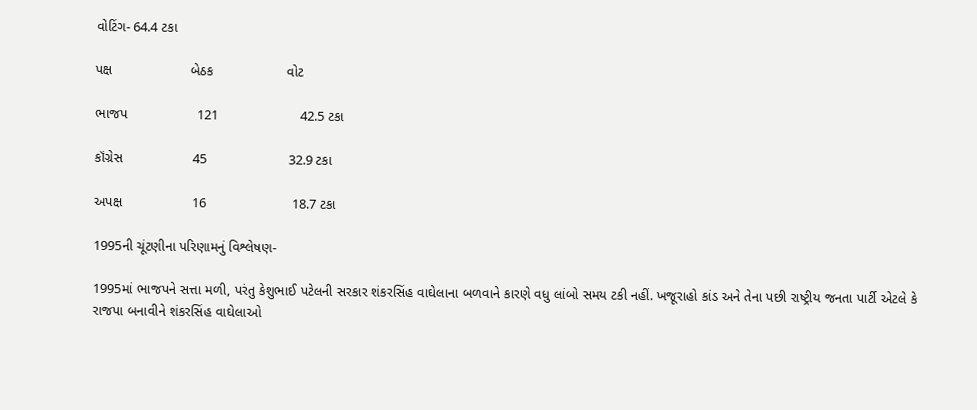વોટિંગ- 64.4 ટકા

પક્ષ                    બેઠક                   વોટ

ભાજપ                  121                     42.5 ટકા

કૉંગ્રેસ                  45                     32.9 ટકા

અપક્ષ                  16                      18.7 ટકા

1995ની ચૂંટણીના પરિણામનું વિશ્લેષણ-

1995માં ભાજપને સત્તા મળી, પરંતુ કેશુભાઈ પટેલની સરકાર શંકરસિંહ વાઘેલાના બળવાને કારણે વધુ લાંબો સમય ટકી નહીં. ખજૂરાહો કાંડ અને તેના પછી રાષ્ટ્રીય જનતા પાર્ટી એટલે કે રાજપા બનાવીને શંકરસિંહ વાઘેલાઓ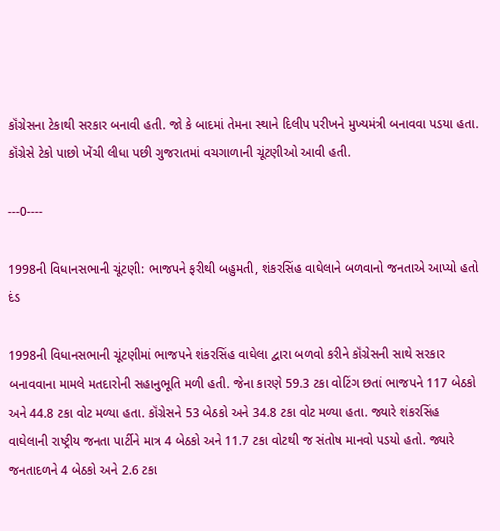કૉંગ્રેસના ટેકાથી સરકાર બનાવી હતી. જો કે બાદમાં તેમના સ્થાને દિલીપ પરીખને મુખ્યમંત્રી બનાવવા પડયા હતા. કૉંગ્રેસે ટેકો પાછો ખેંચી લીધા પછી ગુજરાતમાં વચગાળાની ચૂંટણીઓ આવી હતી.

---0----

1998ની વિધાનસભાની ચૂંટણી: ભાજપને ફરીથી બહુમતી, શંકરસિંહ વાઘેલાને બળવાનો જનતાએ આપ્યો હતો દંડ

1998ની વિધાનસભાની ચૂંટણીમાં ભાજપને શંકરસિંહ વાઘેલા દ્વારા બળવો કરીને કૉંગ્રેસની સાથે સરકાર બનાવવાના મામલે મતદારોની સહાનુભૂતિ મળી હતી. જેના કારણે 59.3 ટકા વોટિંગ છતાં ભાજપને 117 બેઠકો અને 44.8 ટકા વોટ મળ્યા હતા. કૉંગ્રેસને 53 બેઠકો અને 34.8 ટકા વોટ મળ્યા હતા. જ્યારે શંકરસિંહ વાઘેલાની રાષ્ટ્રીય જનતા પાર્ટીને માત્ર 4 બેઠકો અને 11.7 ટકા વોટથી જ સંતોષ માનવો પડયો હતો. જ્યારે જનતાદળને 4 બેઠકો અને 2.6 ટકા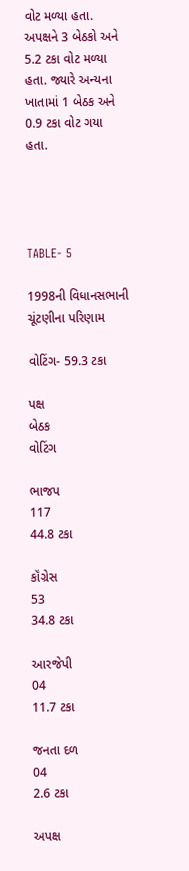વોટ મળ્યા હતા. અપક્ષને 3 બેઠકો અને 5.2 ટકા વોટ મળ્યા હતા. જ્યારે અન્યના ખાતામાં 1 બેઠક અને 0.9 ટકા વોટ ગયા હતા.




TABLE- 5

1998ની વિધાનસભાની ચૂંટણીના પરિણામ

વોટિંગ- 59.3 ટકા

પક્ષ                    બેઠક                   વોટિંગ

ભાજપ                  117                     44.8 ટકા

કૉંગ્રેસ                  53                     34.8 ટકા

આરજેપી               04                     11.7 ટકા

જનતા દળ             04                     2.6 ટકા

અપક્ષ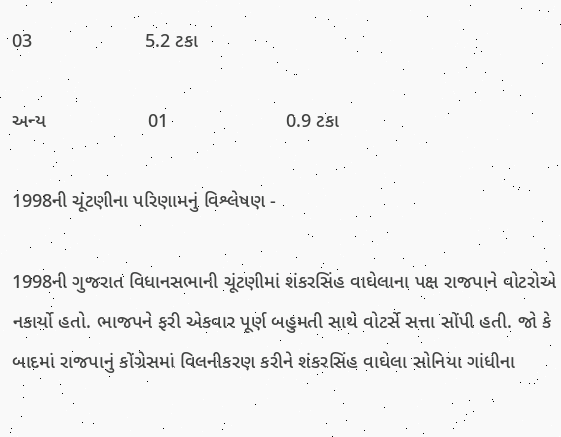03                     5.2 ટકા

અન્ય                   01                      0.9 ટકા

1998ની ચૂંટણીના પરિણામનું વિશ્લેષણ -

1998ની ગુજરાત વિધાનસભાની ચૂંટણીમાં શંકરસિંહ વાઘેલાના પક્ષ રાજપાને વોટરોએ નકાર્યો હતો. ભાજપને ફરી એકવાર પૂર્ણ બહુમતી સાથે વોટર્સે સત્તા સોંપી હતી. જો કે બાદમાં રાજપાનું કોંગ્રેસમાં વિલનીકરણ કરીને શંકરસિંહ વાઘેલા સોનિયા ગાંધીના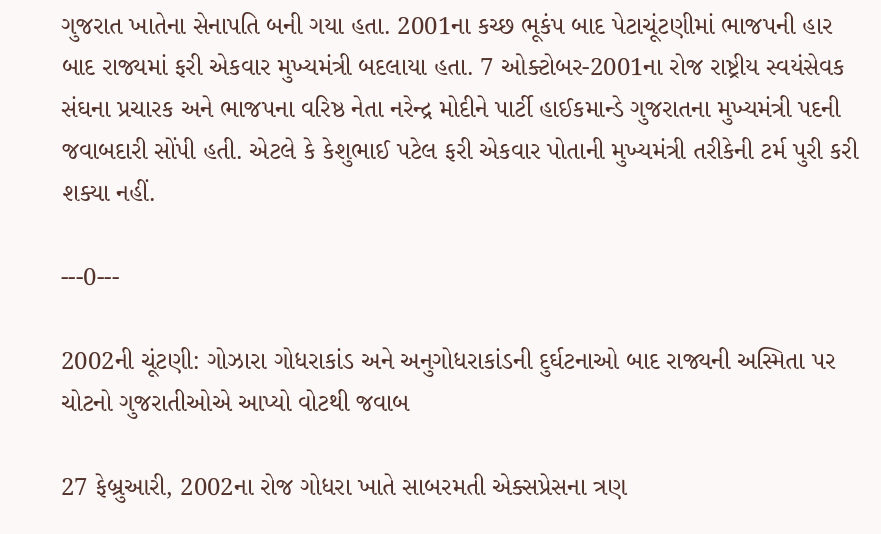ગુજરાત ખાતેના સેનાપતિ બની ગયા હતા. 2001ના કચ્છ ભૂકંપ બાદ પેટાચૂંટણીમાં ભાજપની હાર બાદ રાજ્યમાં ફરી એકવાર મુખ્યમંત્રી બદલાયા હતા. 7 ઓક્ટોબર-2001ના રોજ રાષ્ટ્રીય સ્વયંસેવક સંઘના પ્રચારક અને ભાજપના વરિષ્ઠ નેતા નરેન્દ્ર મોદીને પાર્ટી હાઈકમાન્ડે ગુજરાતના મુખ્યમંત્રી પદની જવાબદારી સોંપી હતી. એટલે કે કેશુભાઈ પટેલ ફરી એકવાર પોતાની મુખ્યમંત્રી તરીકેની ટર્મ પુરી કરી શક્યા નહીં.

---0---

2002ની ચૂંટણી: ગોઝારા ગોધરાકાંડ અને અનુગોધરાકાંડની દુર્ઘટનાઓ બાદ રાજ્યની અસ્મિતા પર ચોટનો ગુજરાતીઓએ આપ્યો વોટથી જવાબ

27 ફેબ્રુઆરી, 2002ના રોજ ગોધરા ખાતે સાબરમતી એક્સપ્રેસના ત્રણ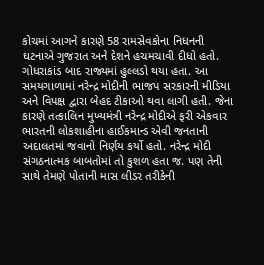કોચમાં આગને કારણે 58 રામસેવકોના નિધનની ઘટનાએ ગુજરાત અને દેશને હચમચાવી દીધો હતો. ગોધરાકાંડ બાદ રાજ્યમાં હુલ્લડો થયા હતા. આ સમયગાળામાં નરેન્દ્ર મોદીની ભાજપ સરકારની મીડિયા અને વિપક્ષ દ્વારા બેહદ ટીકાઓ થવા લાગી હતી. જેના કારણે તત્કાલિન મુખ્યમંત્રી નરેન્દ્ર મોદીએ ફરી એકવાર ભારતની લોકશાહીના હાઈકમાન્ડ એવી જનતાની અદાલતમાં જવાનો નિર્ણય કર્યો હતો. નરેન્દ્ર મોદી સંગઠનાત્મક બાબતોમાં તો કુશળ હતા જ. પણ તેની સાથે તેમણે પોતાની માસ લીડર તરીકેની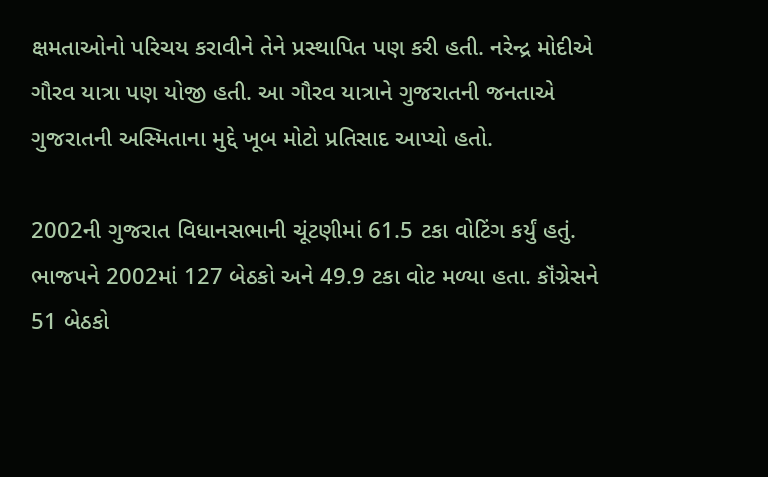ક્ષમતાઓનો પરિચય કરાવીને તેને પ્રસ્થાપિત પણ કરી હતી. નરેન્દ્ર મોદીએ ગૌરવ યાત્રા પણ યોજી હતી. આ ગૌરવ યાત્રાને ગુજરાતની જનતાએ ગુજરાતની અસ્મિતાના મુદ્દે ખૂબ મોટો પ્રતિસાદ આપ્યો હતો.

2002ની ગુજરાત વિધાનસભાની ચૂંટણીમાં 61.5 ટકા વોટિંગ કર્યું હતું. ભાજપને 2002માં 127 બેઠકો અને 49.9 ટકા વોટ મળ્યા હતા. કૉંગ્રેસને 51 બેઠકો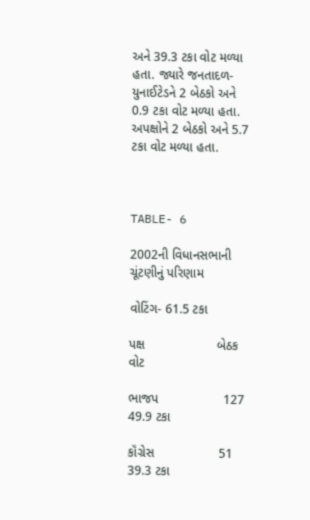અને 39.3 ટકા વોટ મળ્યા હતા. જ્યારે જનતાદળ-યુનાઈટેડને 2 બેઠકો અને 0.9 ટકા વોટ મળ્યા હતા. અપક્ષોને 2 બેઠકો અને 5.7 ટકા વોટ મળ્યા હતા.



TABLE- 6

2002ની વિધાનસભાની ચૂંટણીનું પરિણામ

વોટિંગ- 61.5 ટકા

પક્ષ                    બેઠક                   વોટ

ભાજપ                  127                    49.9 ટકા

કૉંગ્રેસ                  51                      39.3 ટકા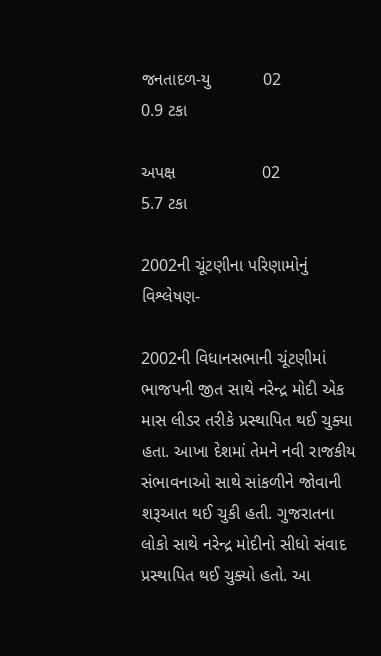જનતાદળ-યુ           02                     0.9 ટકા

અપક્ષ                  02                     5.7 ટકા

2002ની ચૂંટણીના પરિણામોનું વિશ્લેષણ-

2002ની વિધાનસભાની ચૂંટણીમાં ભાજપની જીત સાથે નરેન્દ્ર મોદી એક માસ લીડર તરીકે પ્રસ્થાપિત થઈ ચુક્યા હતા. આખા દેશમાં તેમને નવી રાજકીય સંભાવનાઓ સાથે સાંકળીને જોવાની શરૂઆત થઈ ચુકી હતી. ગુજરાતના લોકો સાથે નરેન્દ્ર મોદીનો સીધો સંવાદ પ્રસ્થાપિત થઈ ચુક્યો હતો. આ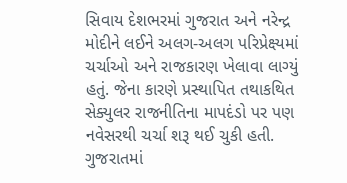સિવાય દેશભરમાં ગુજરાત અને નરેન્દ્ર મોદીને લઈને અલગ-અલગ પરિપ્રેક્ષ્યમાં ચર્ચાઓ અને રાજકારણ ખેલાવા લાગ્યું હતું. જેના કારણે પ્રસ્થાપિત તથાકથિત સેક્યુલર રાજનીતિના માપદંડો પર પણ નવેસરથી ચર્ચા શરૂ થઈ ચુકી હતી. ગુજરાતમાં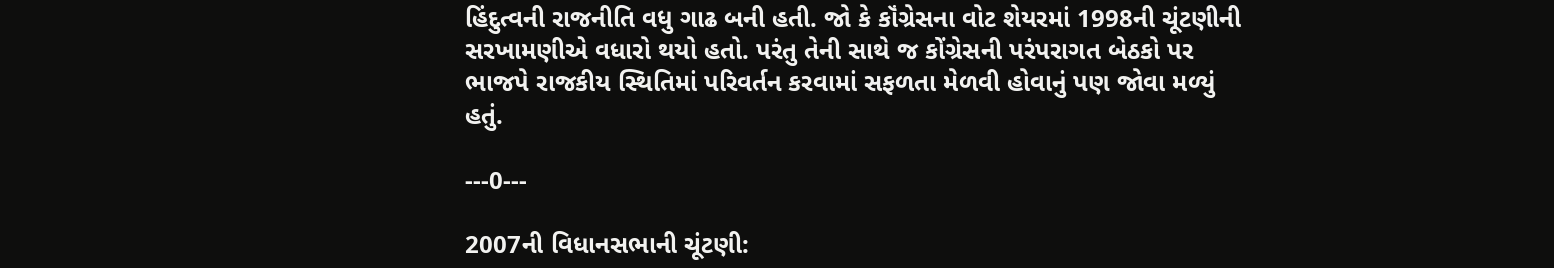હિંદુત્વની રાજનીતિ વધુ ગાઢ બની હતી. જો કે કૉંગ્રેસના વોટ શેયરમાં 1998ની ચૂંટણીની સરખામણીએ વધારો થયો હતો. પરંતુ તેની સાથે જ કોંગ્રેસની પરંપરાગત બેઠકો પર ભાજપે રાજકીય સ્થિતિમાં પરિવર્તન કરવામાં સફળતા મેળવી હોવાનું પણ જોવા મળ્યું હતું.

---0---

2007ની વિધાનસભાની ચૂંટણી: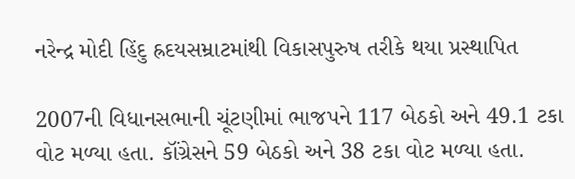નરેન્દ્ર મોદી હિંદુ હ્રદયસમ્રાટમાંથી વિકાસપુરુષ તરીકે થયા પ્રસ્થાપિત

2007ની વિધાનસભાની ચૂંટણીમાં ભાજપને 117 બેઠકો અને 49.1 ટકા વોટ મળ્યા હતા. કૉંગ્રેસને 59 બેઠકો અને 38 ટકા વોટ મળ્યા હતા.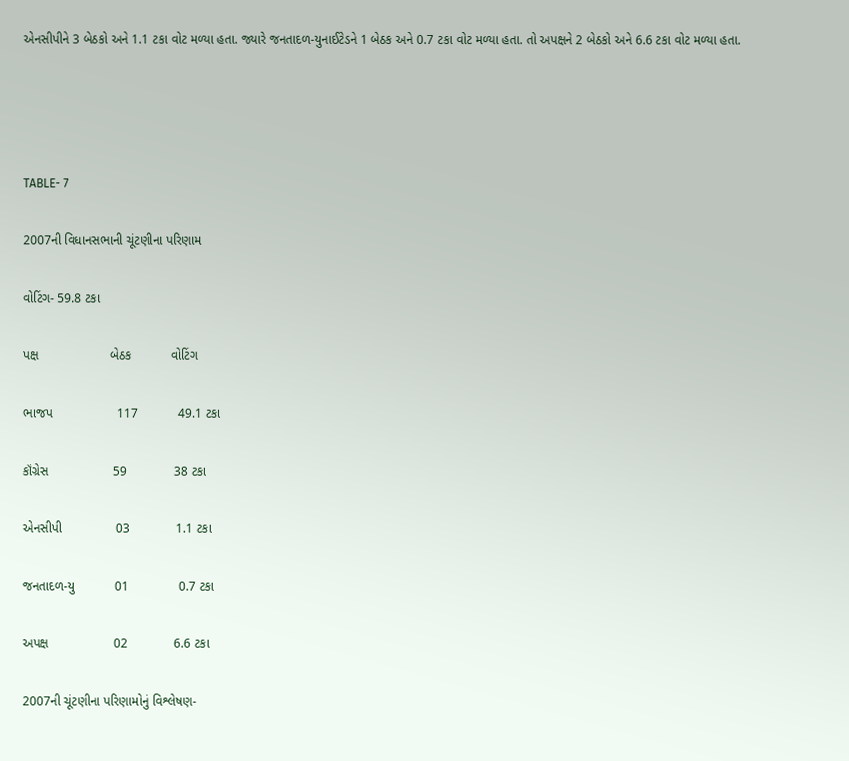એનસીપીને 3 બેઠકો અને 1.1 ટકા વોટ મળ્યા હતા. જ્યારે જનતાદળ-યુનાઈટેડને 1 બેઠક અને 0.7 ટકા વોટ મળ્યા હતા. તો અપક્ષને 2 બેઠકો અને 6.6 ટકા વોટ મળ્યા હતા.




TABLE- 7

2007ની વિધાનસભાની ચૂંટણીના પરિણામ

વોટિંગ- 59.8 ટકા

પક્ષ                    બેઠક           વોટિંગ

ભાજપ                  117           49.1 ટકા

કૉંગ્રેસ                  59             38 ટકા

એનસીપી               03             1.1 ટકા

જનતાદળ-યુ           01              0.7 ટકા

અપક્ષ                  02             6.6 ટકા

2007ની ચૂંટણીના પરિણામોનું વિશ્લેષણ-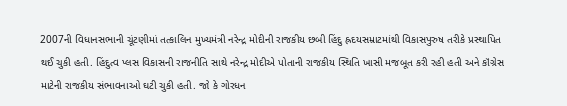2007ની વિધાનસભાની ચૂંટણીમાં તત્કાલિન મુખ્યમંત્રી નરેન્દ્ર મોદીની રાજકીય છબી હિંદુ હ્રદયસમ્રાટમાંથી વિકાસપુરુષ તરીકે પ્રસ્થાપિત થઈ ચુકી હતી. હિંદુત્વ પ્લસ વિકાસની રાજનીતિ સાથે નરેન્દ્ર મોદીએ પોતાની રાજકીય સ્થિતિ ખાસી મજબૂત કરી રહી હતી અને કૉંગ્રેસ માટેની રાજકીય સંભાવનાઓ ઘટી ચુકી હતી. જો કે ગોરધન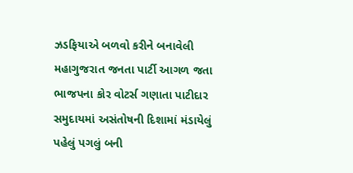ઝડફિયાએ બળવો કરીને બનાવેલી મહાગુજરાત જનતા પાર્ટી આગળ જતા ભાજપના કોર વોટર્સ ગણાતા પાટીદાર સમુદાયમાં અસંતોષની દિશામાં મંડાયેલું પહેલું પગલું બની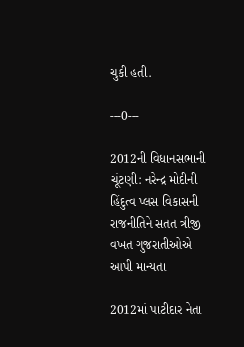ચુકી હતી.

---0---

2012ની વિધાનસભાની ચૂંટણી: નરેન્દ્ર મોદીની હિંદુત્વ પ્લસ વિકાસની રાજનીતિને સતત ત્રીજી વખત ગુજરાતીઓએ આપી માન્યતા

2012માં પાટીદાર નેતા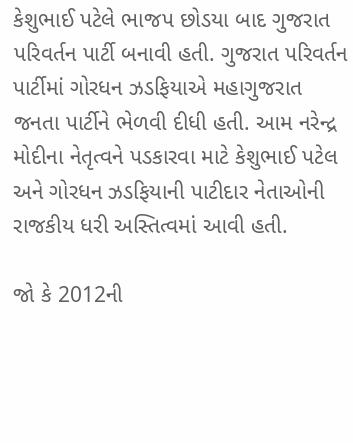કેશુભાઈ પટેલે ભાજપ છોડયા બાદ ગુજરાત પરિવર્તન પાર્ટી બનાવી હતી. ગુજરાત પરિવર્તન પાર્ટીમાં ગોરધન ઝડફિયાએ મહાગુજરાત જનતા પાર્ટીને ભેળવી દીધી હતી. આમ નરેન્દ્ર મોદીના નેતૃત્વને પડકારવા માટે કેશુભાઈ પટેલ અને ગોરધન ઝડફિયાની પાટીદાર નેતાઓની રાજકીય ધરી અસ્તિત્વમાં આવી હતી.

જો કે 2012ની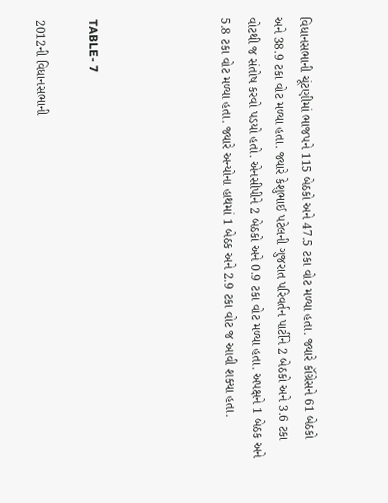વિધાનસભાની ચૂંટણીમાં ભાજપને 115 બેઠકો અને 47.5 ટકા વોટ મળ્યા હતા. જ્યારે કૉંગ્રેસને 61 બેઠકો અને 38.9 ટકા વોટ મળ્યા હતા. જ્યારે કેશુભાઈ પટેલની ગુજરાત પરિવર્તન પાર્ટીને 2 બેઠકો અને 3.6 ટકા વોટથી જ સંતોષ કરવો પડયો હતો. એનસીપીને 2 બેઠકો અને 0.9 ટકા વોટ મળ્યા હતા. અપક્ષને 1 બેઠક અને 5.8 ટકા વોટ મળ્યા હતા. જ્યારે અન્યોના હાથમાં 1 બેઠક અને 2.9 ટકા વોટ જ આવી શક્યા હતા.




TABLE- 7

2012ની વિધાનસભાની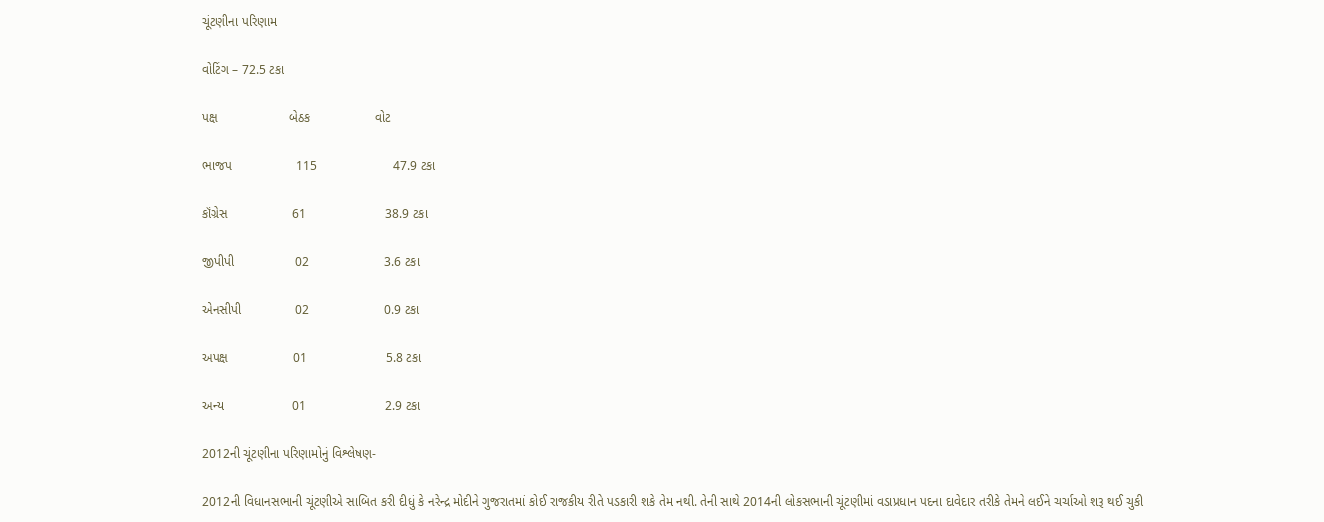ચૂંટણીના પરિણામ

વોટિંગ – 72.5 ટકા

પક્ષ                    બેઠક                  વોટ

ભાજપ                  115                     47.9 ટકા

કૉંગ્રેસ                  61                      38.9 ટકા

જીપીપી                 02                     3.6 ટકા

એનસીપી               02                     0.9 ટકા

અપક્ષ                  01                      5.8 ટકા

અન્ય                   01                      2.9 ટકા

2012ની ચૂંટણીના પરિણામોનું વિશ્લેષણ-

2012ની વિધાનસભાની ચૂંટણીએ સાબિત કરી દીધું કે નરેન્દ્ર મોદીને ગુજરાતમાં કોઈ રાજકીય રીતે પડકારી શકે તેમ નથી. તેની સાથે 2014ની લોકસભાની ચૂંટણીમાં વડાપ્રધાન પદના દાવેદાર તરીકે તેમને લઈને ચર્ચાઓ શરૂ થઈ ચુકી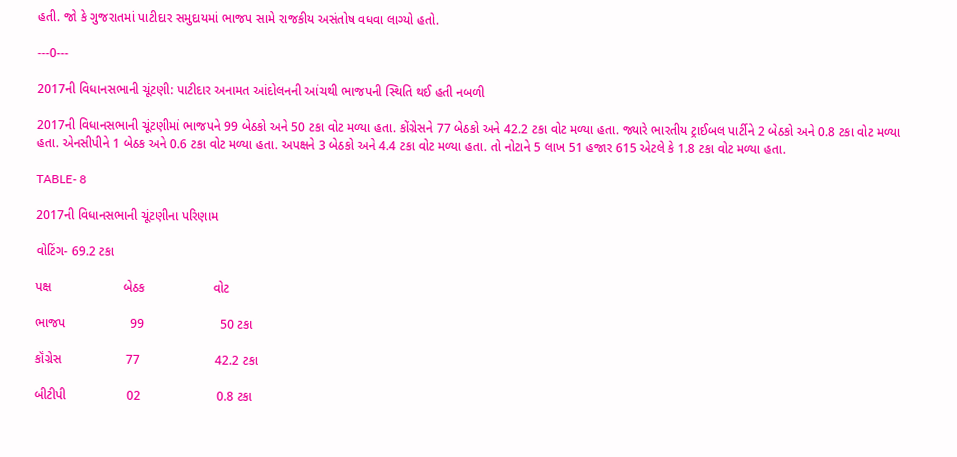હતી. જો કે ગુજરાતમાં પાટીદાર સમુદાયમાં ભાજપ સામે રાજકીય અસંતોષ વધવા લાગ્યો હતો.

---0---

2017ની વિધાનસભાની ચૂંટણી: પાટીદાર અનામત આંદોલનની આંચથી ભાજપની સ્થિતિ થઈ હતી નબળી

2017ની વિધાનસભાની ચૂંટણીમાં ભાજપને 99 બેઠકો અને 50 ટકા વોટ મળ્યા હતા. કોંગ્રેસને 77 બેઠકો અને 42.2 ટકા વોટ મળ્યા હતા. જ્યારે ભારતીય ટ્રાઈબલ પાર્ટીને 2 બેઠકો અને 0.8 ટકા વોટ મળ્યા હતા. એનસીપીને 1 બેઠક અને 0.6 ટકા વોટ મળ્યા હતા. અપક્ષને 3 બેઠકો અને 4.4 ટકા વોટ મળ્યા હતા. તો નોટાને 5 લાખ 51 હજાર 615 એટલે કે 1.8 ટકા વોટ મળ્યા હતા.

TABLE- 8

2017ની વિધાનસભાની ચૂંટણીના પરિણામ

વોટિંગ- 69.2 ટકા

પક્ષ                    બેઠક                   વોટ

ભાજપ                  99                     50 ટકા

કૉંગ્રેસ                  77                     42.2 ટકા

બીટીપી                 02                     0.8 ટકા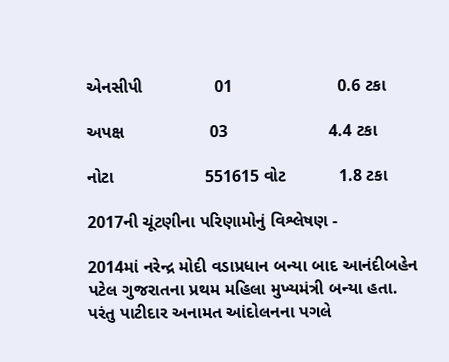એનસીપી               01                      0.6 ટકા

અપક્ષ                  03                     4.4 ટકા

નોટા                   551615 વોટ           1.8 ટકા

2017ની ચૂંટણીના પરિણામોનું વિશ્લેષણ -

2014માં નરેન્દ્ર મોદી વડાપ્રધાન બન્યા બાદ આનંદીબહેન પટેલ ગુજરાતના પ્રથમ મહિલા મુખ્યમંત્રી બન્યા હતા. પરંતુ પાટીદાર અનામત આંદોલનના પગલે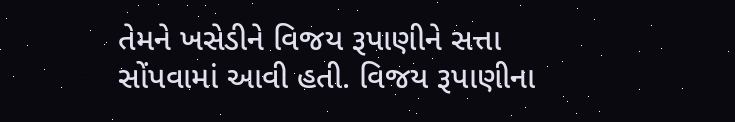તેમને ખસેડીને વિજય રૂપાણીને સત્તા સોંપવામાં આવી હતી. વિજય રૂપાણીના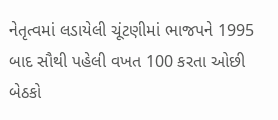નેતૃત્વમાં લડાયેલી ચૂંટણીમાં ભાજપને 1995 બાદ સૌથી પહેલી વખત 100 કરતા ઓછી બેઠકો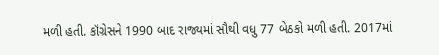મળી હતી. કૉંગ્રેસને 1990 બાદ રાજ્યમાં સૌથી વધુ 77 બેઠકો મળી હતી. 2017માં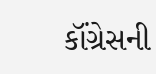કૉંગ્રેસની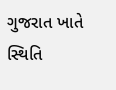ગુજરાત ખાતે સ્થિતિ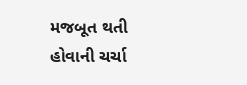મજબૂત થતી હોવાની ચર્ચા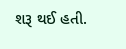શરૂ થઈ હતી.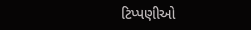ટિપ્પણીઓ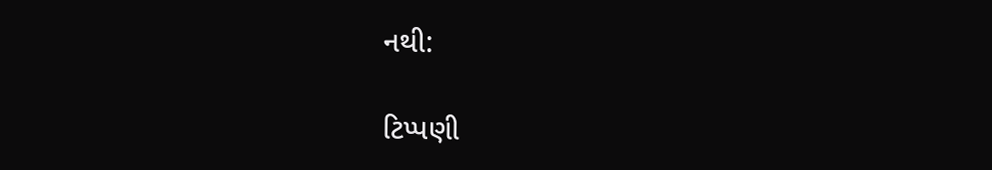નથી:

ટિપ્પણી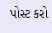પોસ્ટ કરો